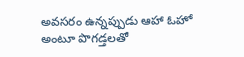అవసరం ఉన్నప్పుడు ఆహా ఓహో అంటూ పొగడ్తలతో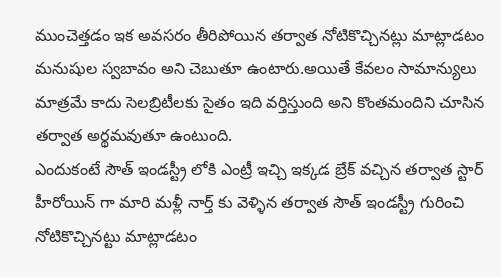ముంచెత్తడం ఇక అవసరం తీరిపోయిన తర్వాత నోటికొచ్చినట్లు మాట్లాడటం మనుషుల స్వబావం అని చెబుతూ ఉంటారు.అయితే కేవలం సామాన్యులు మాత్రమే కాదు సెలబ్రిటీలకు సైతం ఇది వర్తిస్తుంది అని కొంతమందిని చూసిన తర్వాత అర్థమవుతూ ఉంటుంది.
ఎందుకంటే సౌత్ ఇండస్ట్రీ లోకి ఎంట్రీ ఇచ్చి ఇక్కడ బ్రేక్ వచ్చిన తర్వాత స్టార్ హీరోయిన్ గా మారి మళ్లీ నార్త్ కు వెళ్ళిన తర్వాత సౌత్ ఇండస్ట్రీ గురించి నోటికొచ్చినట్టు మాట్లాడటం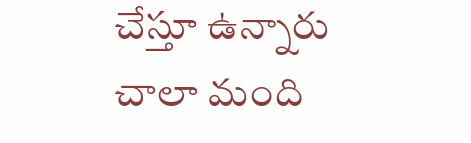చేస్తూ ఉన్నారు చాలా మంది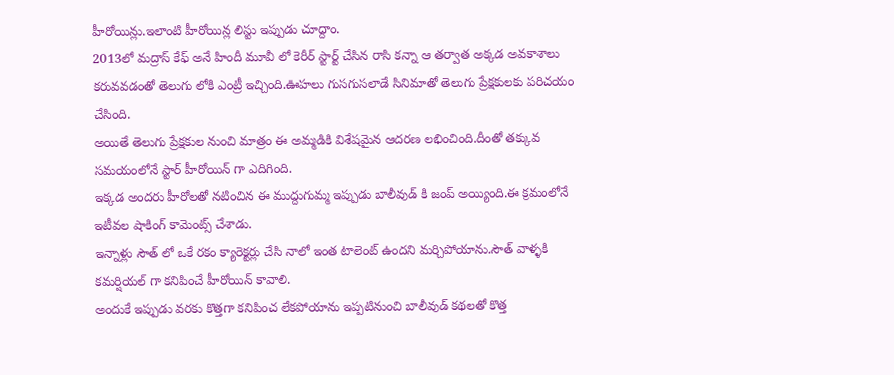హీరోయిన్లు.ఇలాంటి హీరోయిన్ల లిస్టు ఇప్పుడు చూద్దాం.
2013లో మద్రాస్ కేఫ్ అనే హిందీ మూవీ లో కెరీర్ స్టార్ట్ చేసిన రాసి కన్నా ఆ తర్వాత అక్కడ అవకాశాలు కరువవడంతో తెలుగు లోకి ఎంట్రీ ఇచ్చింది.ఊహలు గుసగుసలాడే సినిమాతో తెలుగు ప్రేక్షకులకు పరిచయం చేసింది.
అయితే తెలుగు ప్రేక్షకుల నుంచి మాత్రం ఈ అమ్మడికి విశేషమైన ఆదరణ లభించింది.దీంతో తక్కువ సమయంలోనే స్టార్ హీరోయిన్ గా ఎదిగింది.
ఇక్కడ అందరు హీరోలతో నటించిన ఈ ముద్దుగుమ్మ ఇప్పుడు బాలీవుడ్ కి జంప్ అయ్యింది.ఈ క్రమంలోనే ఇటీవల షాకింగ్ కామెంట్స్ చేశాడు.
ఇన్నాళ్లు సౌత్ లో ఒకే రకం క్యారెక్టర్లు చేసి నాలో ఇంత టాలెంట్ ఉందని మర్చిపోయాను.సౌత్ వాళ్ళకి కమర్షియల్ గా కనిపించే హీరోయిన్ కావాలి.
అందుకే ఇప్పుడు వరకు కొత్తగా కనిపించ లేకపోయాను ఇప్పటినుంచి బాలీవుడ్ కథలతో కొత్త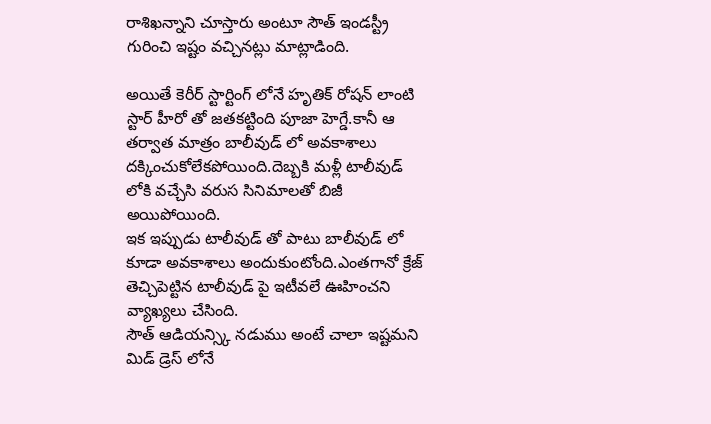రాశిఖన్నాని చూస్తారు అంటూ సౌత్ ఇండస్ట్రీ గురించి ఇష్టం వచ్చినట్లు మాట్లాడింది.

అయితే కెరీర్ స్టార్టింగ్ లోనే హృతిక్ రోషన్ లాంటి స్టార్ హీరో తో జతకట్టింది పూజా హెగ్డే.కానీ ఆ తర్వాత మాత్రం బాలీవుడ్ లో అవకాశాలు దక్కించుకోలేకపోయింది.దెబ్బకి మళ్లీ టాలీవుడ్ లోకి వచ్చేసి వరుస సినిమాలతో బిజీ అయిపోయింది.
ఇక ఇప్పుడు టాలీవుడ్ తో పాటు బాలీవుడ్ లో కూడా అవకాశాలు అందుకుంటోంది.ఎంతగానో క్రేజ్ తెచ్చిపెట్టిన టాలీవుడ్ పై ఇటీవలే ఊహించని వ్యాఖ్యలు చేసింది.
సౌత్ ఆడియన్స్కి నడుము అంటే చాలా ఇష్టమని మిడ్ డ్రెస్ లోనే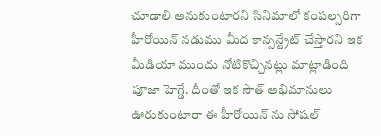చూడాలి అనుకుంటారని సినిమాలో కంపల్సరిగా హీరోయిన్ నడుము మీద కాన్సన్ట్రేట్ చేస్తారని ఇక మీడియా ముందు నోటికొచ్చినట్లు మాట్లాడింది పూజా హెగ్డే. దీంతో ఇక సౌత్ అభిమానులు ఊరుకుంటారా ఈ హీరోయిన్ ను సోషల్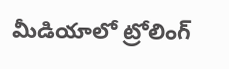మీడియాలో ట్రోలింగ్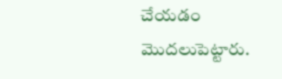చేయడం మొదలుపెట్టారు.